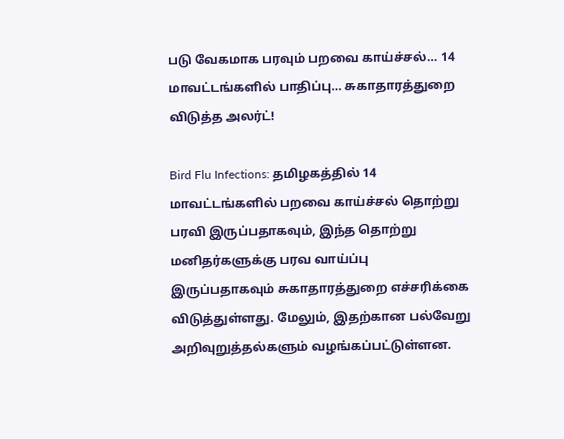படு வேகமாக பரவும் பறவை காய்ச்சல்… 14 மாவட்டங்களில் பாதிப்பு… சுகாதாரத்துறை விடுத்த அலர்ட்!

Bird Flu Infections: தமிழகத்தில் 14 மாவட்டங்களில் பறவை காய்ச்சல் தொற்று பரவி இருப்பதாகவும், இந்த தொற்று மனிதர்களுக்கு பரவ வாய்ப்பு இருப்பதாகவும் சுகாதாரத்துறை எச்சரிக்கை விடுத்துள்ளது. மேலும், இதற்கான பல்வேறு அறிவுறுத்தல்களும் வழங்கப்பட்டுள்ளன.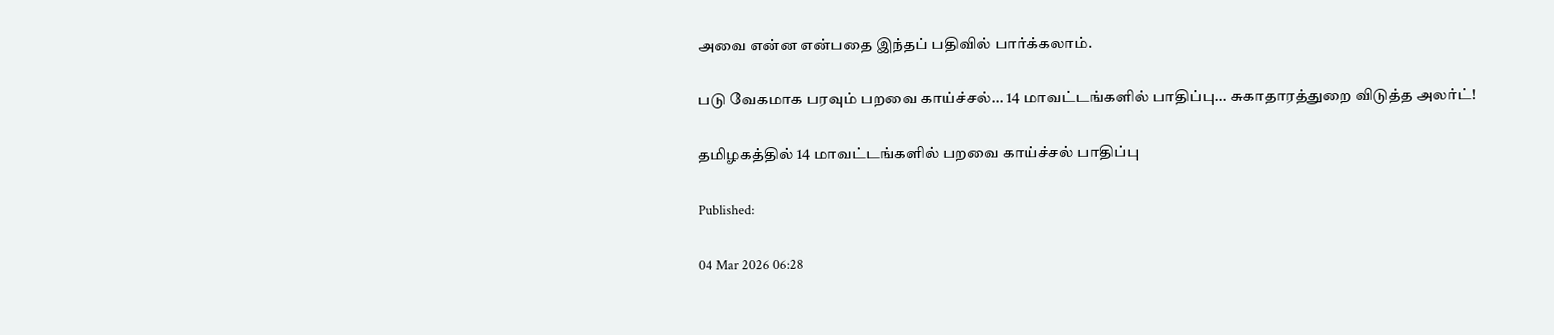அவை என்ன என்பதை இந்தப் பதிவில் பார்க்கலாம்.

படு வேகமாக பரவும் பறவை காய்ச்சல்... 14 மாவட்டங்களில் பாதிப்பு... சுகாதாரத்துறை விடுத்த அலர்ட்!

தமிழகத்தில் 14 மாவட்டங்களில் பறவை காய்ச்சல் பாதிப்பு

Published:

04 Mar 2026 06:28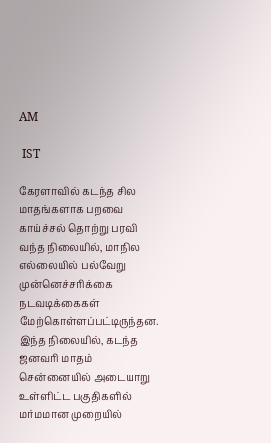AM

 IST

கேரளாவில் கடந்த சில மாதங்களாக பறவை காய்ச்சல் தொற்று பரவி வந்த நிலையில், மாநில எல்லையில் பல்வேறு முன்னெச்சரிக்கை நடவடிக்கைகள் மேற்கொள்ளப்பட்டிருந்தன. இந்த நிலையில், கடந்த ஜனவரி மாதம் சென்னையில் அடையாறு உள்ளிட்ட பகுதிகளில் மர்மமான முறையில்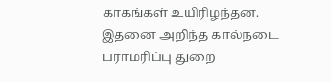காகங்கள் உயிரிழந்தன. இதனை அறிந்த கால்நடை பராமரிப்பு துறை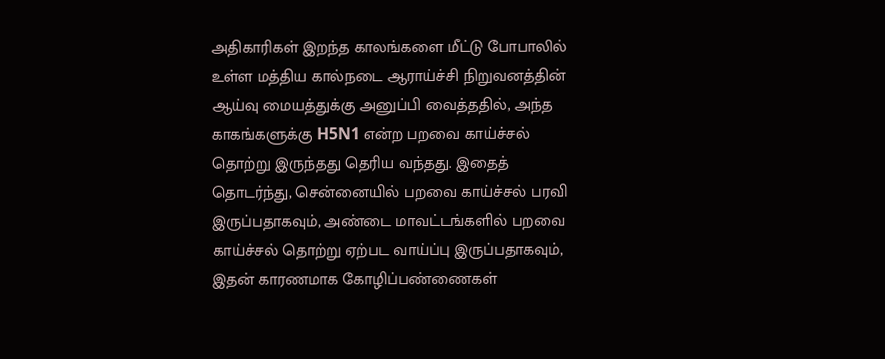அதிகாரிகள் இறந்த காலங்களை மீட்டு போபாலில் உள்ள மத்திய கால்நடை ஆராய்ச்சி நிறுவனத்தின் ஆய்வு மையத்துக்கு அனுப்பி வைத்ததில், அந்த காகங்களுக்கு H5N1 என்ற பறவை காய்ச்சல் தொற்று இருந்தது தெரிய வந்தது. இதைத் தொடர்ந்து, சென்னையில் பறவை காய்ச்சல் பரவி இருப்பதாகவும், அண்டை மாவட்டங்களில் பறவை காய்ச்சல் தொற்று ஏற்பட வாய்ப்பு இருப்பதாகவும், இதன் காரணமாக கோழிப்பண்ணைகள்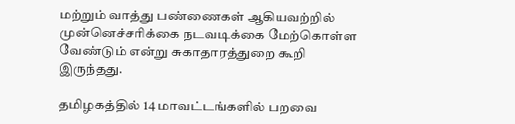மற்றும் வாத்து பண்ணைகள் ஆகியவற்றில் முன்னெச்சரிக்கை நடவடிக்கை மேற்கொள்ள வேண்டும் என்று சுகாதாரத்துறை கூறி இருந்தது.

தமிழகத்தில் 14 மாவட்டங்களில் பறவை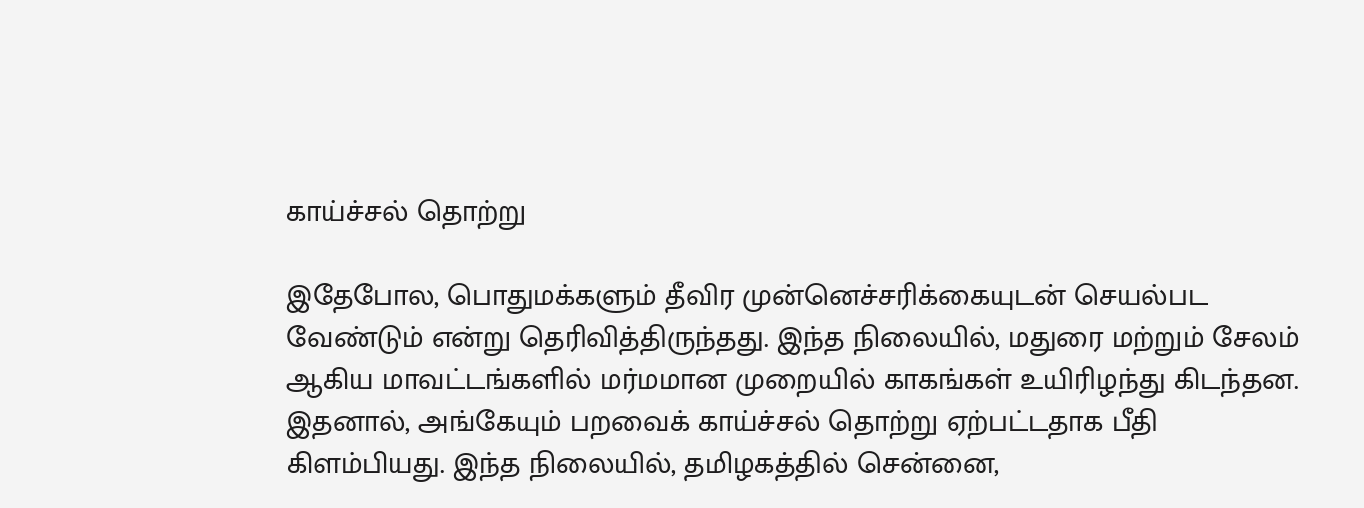காய்ச்சல் தொற்று

இதேபோல, பொதுமக்களும் தீவிர முன்னெச்சரிக்கையுடன் செயல்பட வேண்டும் என்று தெரிவித்திருந்தது. இந்த நிலையில், மதுரை மற்றும் சேலம் ஆகிய மாவட்டங்களில் மர்மமான முறையில் காகங்கள் உயிரிழந்து கிடந்தன. இதனால், அங்கேயும் பறவைக் காய்ச்சல் தொற்று ஏற்பட்டதாக பீதி கிளம்பியது. இந்த நிலையில், தமிழகத்தில் சென்னை,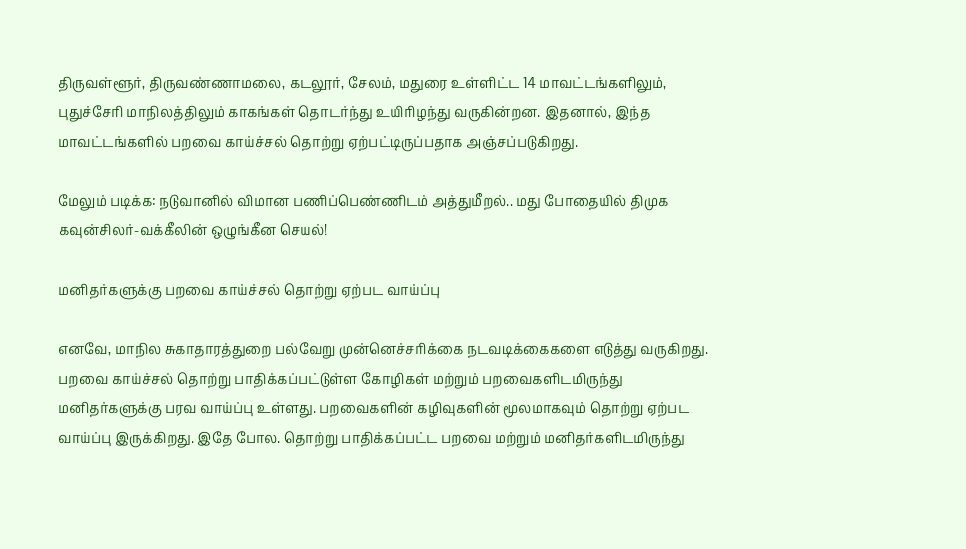திருவள்ளூர், திருவண்ணாமலை, கடலூர், சேலம், மதுரை உள்ளிட்ட 14 மாவட்டங்களிலும், புதுச்சேரி மாநிலத்திலும் காகங்கள் தொடர்ந்து உயிரிழந்து வருகின்றன. இதனால், இந்த மாவட்டங்களில் பறவை காய்ச்சல் தொற்று ஏற்பட்டிருப்பதாக அஞ்சப்படுகிறது.

மேலும் படிக்க: நடுவானில் விமான பணிப்பெண்ணிடம் அத்துமீறல்.. மது போதையில் திமுக கவுன்சிலர்-வக்கீலின் ஒழுங்கீன செயல்!

மனிதர்களுக்கு பறவை காய்ச்சல் தொற்று ஏற்பட வாய்ப்பு

எனவே, மாநில சுகாதாரத்துறை பல்வேறு முன்னெச்சரிக்கை நடவடிக்கைகளை எடுத்து வருகிறது. பறவை காய்ச்சல் தொற்று பாதிக்கப்பட்டுள்ள கோழிகள் மற்றும் பறவைகளிடமிருந்து மனிதர்களுக்கு பரவ வாய்ப்பு உள்ளது. பறவைகளின் கழிவுகளின் மூலமாகவும் தொற்று ஏற்பட வாய்ப்பு இருக்கிறது. இதே போல. தொற்று பாதிக்கப்பட்ட பறவை மற்றும் மனிதர்களிடமிருந்து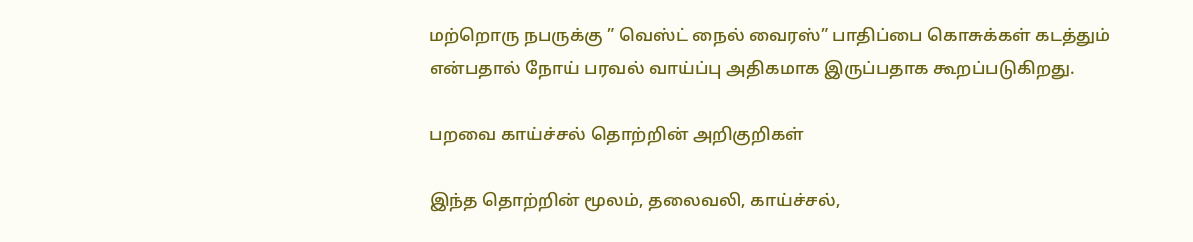மற்றொரு நபருக்கு ” வெஸ்ட் நைல் வைரஸ்” பாதிப்பை கொசுக்கள் கடத்தும் என்பதால் நோய் பரவல் வாய்ப்பு அதிகமாக இருப்பதாக கூறப்படுகிறது.

பறவை காய்ச்சல் தொற்றின் அறிகுறிகள்

இந்த தொற்றின் மூலம், தலைவலி, காய்ச்சல்,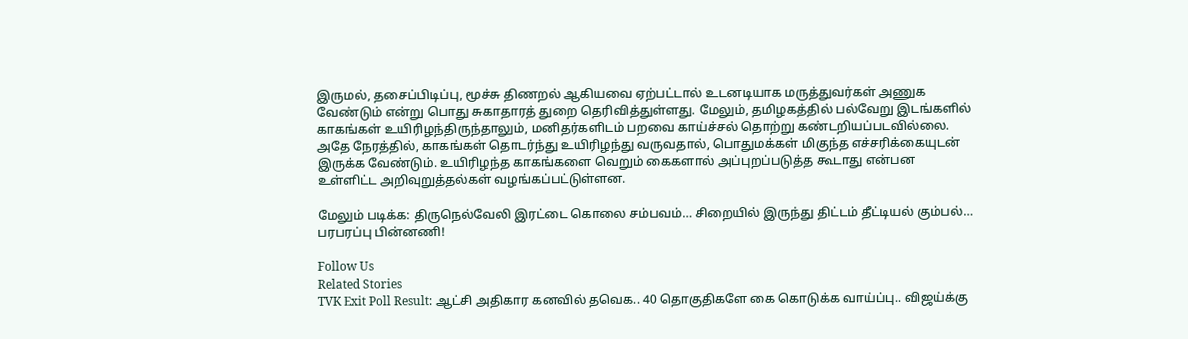இருமல், தசைப்பிடிப்பு, மூச்சு திணறல் ஆகியவை ஏற்பட்டால் உடனடியாக மருத்துவர்கள் அணுக வேண்டும் என்று பொது சுகாதாரத் துறை தெரிவித்துள்ளது. மேலும், தமிழகத்தில் பல்வேறு இடங்களில் காகங்கள் உயிரிழந்திருந்தாலும், மனிதர்களிடம் பறவை காய்ச்சல் தொற்று கண்டறியப்படவில்லை. அதே நேரத்தில், காகங்கள் தொடர்ந்து உயிரிழந்து வருவதால், பொதுமக்கள் மிகுந்த எச்சரிக்கையுடன் இருக்க வேண்டும். உயிரிழந்த காகங்களை வெறும் கைகளால் அப்புறப்படுத்த கூடாது என்பன உள்ளிட்ட அறிவுறுத்தல்கள் வழங்கப்பட்டுள்ளன.

மேலும் படிக்க: திருநெல்வேலி இரட்டை கொலை சம்பவம்… சிறையில் இருந்து திட்டம் தீட்டியல் கும்பல்… பரபரப்பு பின்னணி!

Follow Us
Related Stories
TVK Exit Poll Result: ஆட்சி அதிகார கனவில் தவெக.. 40 தொகுதிகளே கை கொடுக்க வாய்ப்பு.. விஜய்க்கு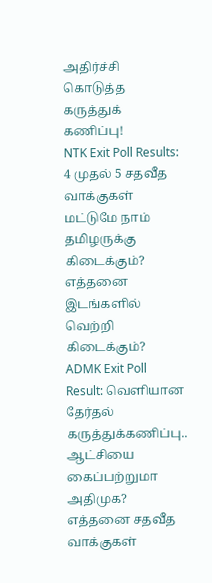அதிர்ச்சி கொடுத்த கருத்துக் கணிப்பு!
NTK Exit Poll Results: 4 முதல் 5 சதவீத வாக்குகள் மட்டுமே நாம் தமிழருக்கு கிடைக்கும்? எத்தனை இடங்களில் வெற்றி கிடைக்கும்?
ADMK Exit Poll Result: வெளியான தேர்தல் கருத்துக்கணிப்பு.. ஆட்சியை கைப்பற்றுமா அதிமுக? எத்தனை சதவீத வாக்குகள்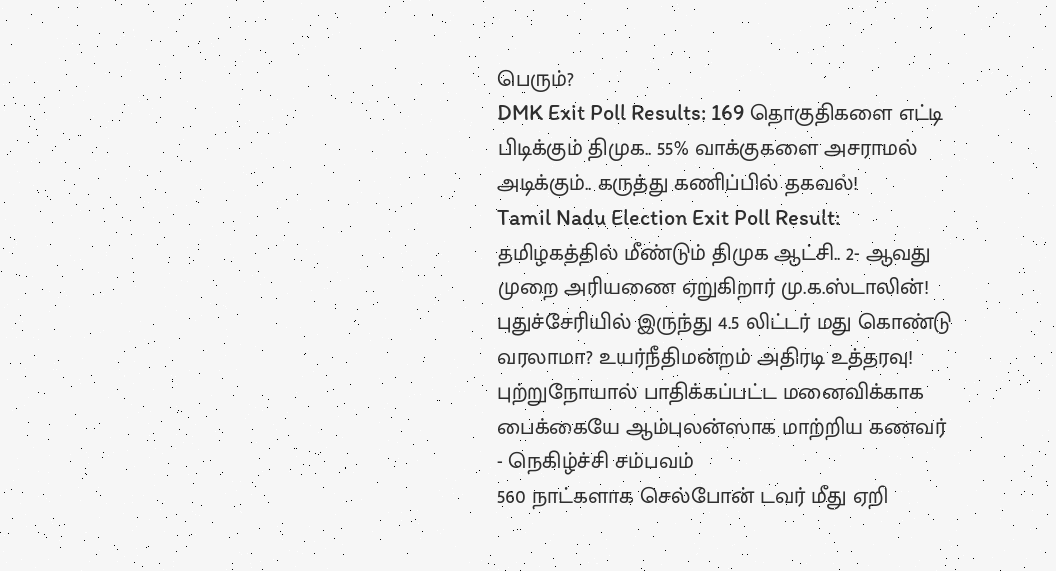பெரும்?
DMK Exit Poll Results: 169 தொகுதிகளை எட்டி பிடிக்கும் திமுக.. 55% வாக்குகளை அசராமல் அடிக்கும்.. கருத்து கணிப்பில் தகவல்!
Tamil Nadu Election Exit Poll Result: தமிழகத்தில் மீண்டும் திமுக ஆட்சி.. 2- ஆவது முறை அரியணை ஏறுகிறார் மு.க.ஸ்டாலின்!
புதுச்சேரியில் இருந்து 4.5 லிட்டர் மது கொண்டு வரலாமா? உயர்நீதிமன்றம் அதிரடி உத்தரவு!
புற்றுநோயால் பாதிக்கப்பட்ட மனைவிக்காக பைக்கையே ஆம்புலன்ஸாக மாற்றிய கணவர் - நெகிழ்ச்சி சம்பவம்
560 நாட்களாக செல்போன் டவர் மீது ஏறி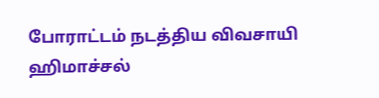போராட்டம் நடத்திய விவசாயி
ஹிமாச்சல்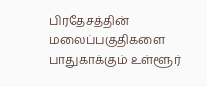பிரதேசத்தின் மலைப்பகுதிகளை பாதுகாக்கும் உள்ளூர்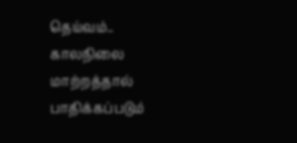தெய்வம்..
காலநிலை மாற்றத்தால் பாதிக்கப்படும்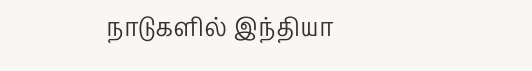நாடுகளில் இந்தியா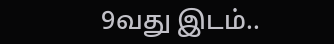9வது இடம்..